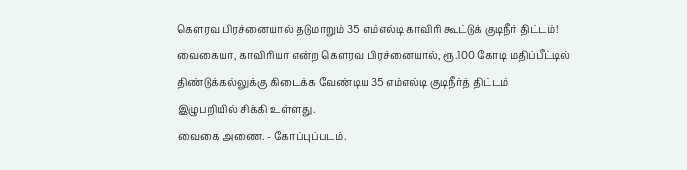கெளரவ பிரச்னையால் தடுமாறும் 35 எம்எல்டி காவிரி கூட்டுக் குடிநீர் திட்டம்!
வைகையா, காவிரியா என்ற கெளரவ பிரச்னையால், ரூ.100 கோடி மதிப்பீட்டில் திண்டுக்கல்லுக்கு கிடைக்க வேண்டிய 35 எம்எல்டி குடிநீர்த் திட்டம் இழுபறியில் சிக்கி உள்ளது.
வைகை அணை. - கோப்புப்படம்.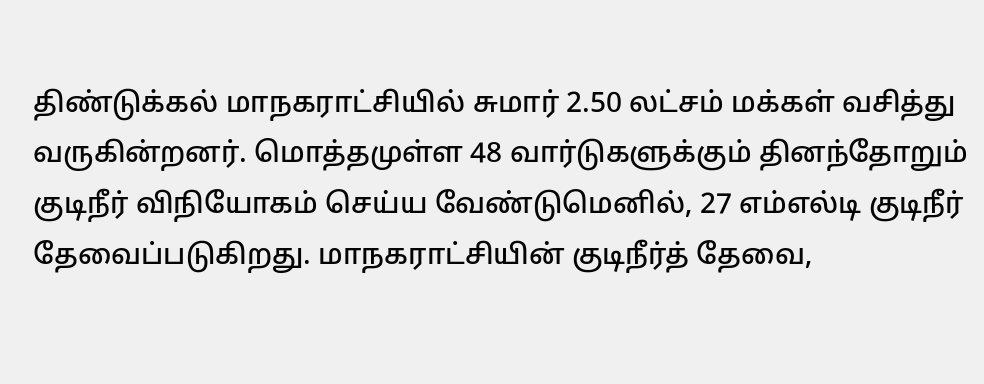திண்டுக்கல் மாநகராட்சியில் சுமார் 2.50 லட்சம் மக்கள் வசித்து வருகின்றனர். மொத்தமுள்ள 48 வார்டுகளுக்கும் தினந்தோறும் குடிநீர் விநியோகம் செய்ய வேண்டுமெனில், 27 எம்எல்டி குடிநீர் தேவைப்படுகிறது. மாநகராட்சியின் குடிநீர்த் தேவை,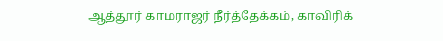ஆத்தூர் காமராஜர் நீர்த்தேக்கம், காவிரிக்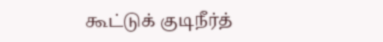கூட்டுக் குடிநீர்த்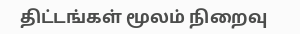திட்டங்கள் மூலம் நிறைவு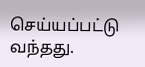செய்யப்பட்டு வந்தது.